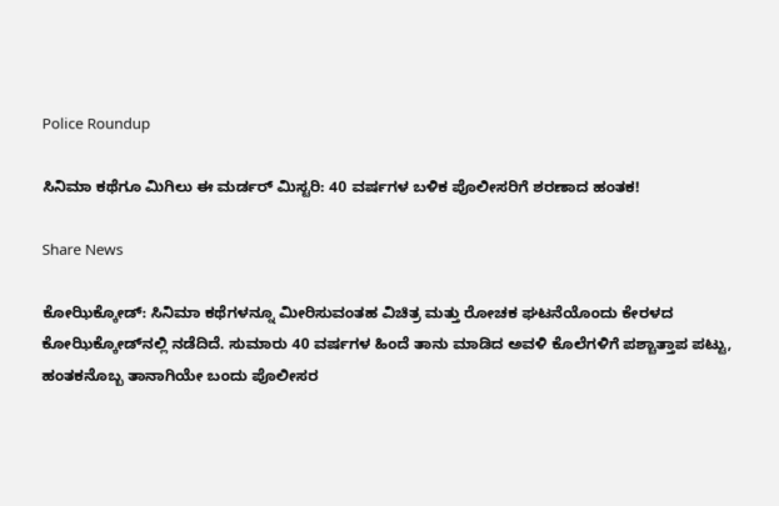Police Roundup

ಸಿನಿಮಾ ಕಥೆಗೂ ಮಿಗಿಲು ಈ ಮರ್ಡರ್ ಮಿಸ್ಟರಿ: 40 ವರ್ಷಗಳ ಬಳಿಕ ಪೊಲೀಸರಿಗೆ ಶರಣಾದ ಹಂತಕ!

Share News

ಕೋಝಿಕ್ಕೋಡ್: ಸಿನಿಮಾ ಕಥೆಗಳನ್ನೂ ಮೀರಿಸುವಂತಹ ವಿಚಿತ್ರ ಮತ್ತು ರೋಚಕ ಘಟನೆಯೊಂದು ಕೇರಳದ ಕೋಝಿಕ್ಕೋಡ್‌ನಲ್ಲಿ ನಡೆದಿದೆ. ಸುಮಾರು 40 ವರ್ಷಗಳ ಹಿಂದೆ ತಾನು ಮಾಡಿದ ಅವಳಿ ಕೊಲೆಗಳಿಗೆ ಪಶ್ಚಾತ್ತಾಪ ಪಟ್ಟು, ಹಂತಕನೊಬ್ಬ ತಾನಾಗಿಯೇ ಬಂದು ಪೊಲೀಸರ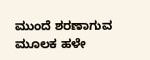ಮುಂದೆ ಶರಣಾಗುವ ಮೂಲಕ ಹಳೇ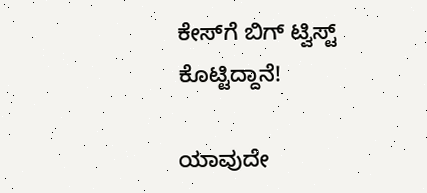ಕೇಸ್‌ಗೆ ಬಿಗ್ ಟ್ವಿಸ್ಟ್ ಕೊಟ್ಟಿದ್ದಾನೆ!

ಯಾವುದೇ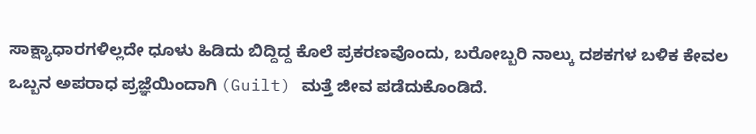ಸಾಕ್ಷ್ಯಾಧಾರಗಳಿಲ್ಲದೇ ಧೂಳು ಹಿಡಿದು ಬಿದ್ದಿದ್ದ ಕೊಲೆ ಪ್ರಕರಣವೊಂದು, ಬರೋಬ್ಬರಿ ನಾಲ್ಕು ದಶಕಗಳ ಬಳಿಕ ಕೇವಲ ಒಬ್ಬನ ಅಪರಾಧ ಪ್ರಜ್ಞೆಯಿಂದಾಗಿ (Guilt) ಮತ್ತೆ ಜೀವ ಪಡೆದುಕೊಂಡಿದೆ.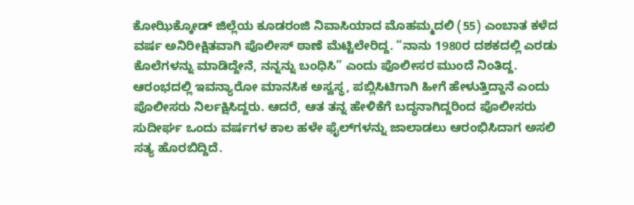ಕೋಝಿಕ್ಕೋಡ್ ಜಿಲ್ಲೆಯ ಕೂಡರಂಜಿ ನಿವಾಸಿಯಾದ ಮೊಹಮ್ಮದಲಿ (55) ಎಂಬಾತ ಕಳೆದ ವರ್ಷ ಅನಿರೀಕ್ಷಿತವಾಗಿ ಪೊಲೀಸ್ ಠಾಣೆ ಮೆಟ್ಟಿಲೇರಿದ್ದ. “ನಾನು 1980ರ ದಶಕದಲ್ಲಿ ಎರಡು ಕೊಲೆಗಳನ್ನು ಮಾಡಿದ್ದೇನೆ, ನನ್ನನ್ನು ಬಂಧಿಸಿ” ಎಂದು ಪೊಲೀಸರ ಮುಂದೆ ನಿಂತಿದ್ದ. ಆರಂಭದಲ್ಲಿ ಇವನ್ಯಾರೋ ಮಾನಸಿಕ ಅಸ್ವಸ್ಥ, ಪಬ್ಲಿಸಿಟಿಗಾಗಿ ಹೀಗೆ ಹೇಳುತ್ತಿದ್ದಾನೆ ಎಂದು ಪೊಲೀಸರು ನಿರ್ಲಕ್ಷಿಸಿದ್ದರು. ಆದರೆ, ಆತ ತನ್ನ ಹೇಳಿಕೆಗೆ ಬದ್ಧನಾಗಿದ್ದರಿಂದ ಪೊಲೀಸರು ಸುದೀರ್ಘ ಒಂದು ವರ್ಷಗಳ ಕಾಲ ಹಳೇ ಫೈಲ್‌ಗಳನ್ನು ಜಾಲಾಡಲು ಆರಂಭಿಸಿದಾಗ ಅಸಲಿ ಸತ್ಯ ಹೊರಬಿದ್ದಿದೆ.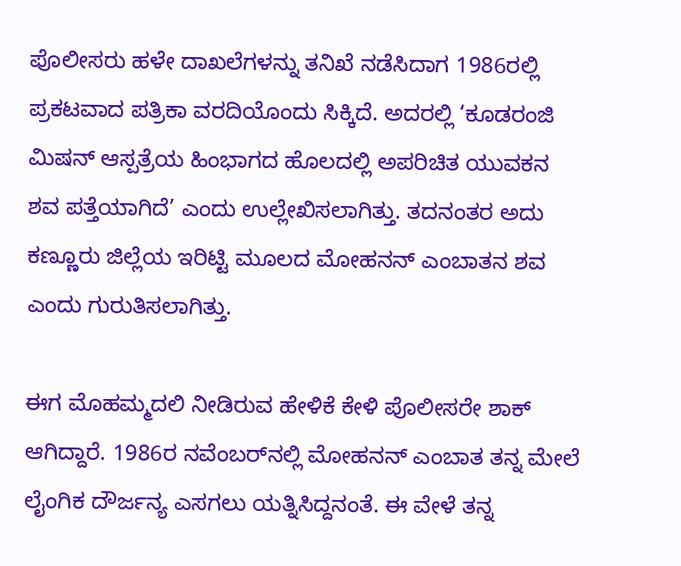ಪೊಲೀಸರು ಹಳೇ ದಾಖಲೆಗಳನ್ನು ತನಿಖೆ ನಡೆಸಿದಾಗ 1986ರಲ್ಲಿ ಪ್ರಕಟವಾದ ಪತ್ರಿಕಾ ವರದಿಯೊಂದು ಸಿಕ್ಕಿದೆ. ಅದರಲ್ಲಿ ‘ಕೂಡರಂಜಿ ಮಿಷನ್ ಆಸ್ಪತ್ರೆಯ ಹಿಂಭಾಗದ ಹೊಲದಲ್ಲಿ ಅಪರಿಚಿತ ಯುವಕನ ಶವ ಪತ್ತೆಯಾಗಿದೆ’ ಎಂದು ಉಲ್ಲೇಖಿಸಲಾಗಿತ್ತು. ತದನಂತರ ಅದು ಕಣ್ಣೂರು ಜಿಲ್ಲೆಯ ಇರಿಟ್ಟಿ ಮೂಲದ ಮೋಹನನ್ ಎಂಬಾತನ ಶವ ಎಂದು ಗುರುತಿಸಲಾಗಿತ್ತು.

ಈಗ ಮೊಹಮ್ಮದಲಿ ನೀಡಿರುವ ಹೇಳಿಕೆ ಕೇಳಿ ಪೊಲೀಸರೇ ಶಾಕ್ ಆಗಿದ್ದಾರೆ. 1986ರ ನವೆಂಬರ್‌ನಲ್ಲಿ ಮೋಹನನ್ ಎಂಬಾತ ತನ್ನ ಮೇಲೆ ಲೈಂಗಿಕ ದೌರ್ಜನ್ಯ ಎಸಗಲು ಯತ್ನಿಸಿದ್ದನಂತೆ. ಈ ವೇಳೆ ತನ್ನ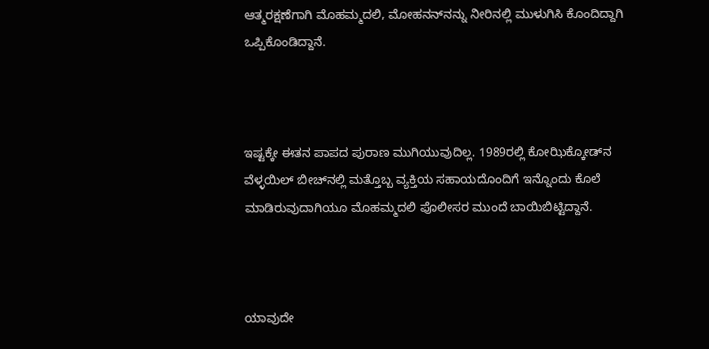ಆತ್ಮರಕ್ಷಣೆಗಾಗಿ ಮೊಹಮ್ಮದಲಿ, ಮೋಹನನ್‌ನನ್ನು ನೀರಿನಲ್ಲಿ ಮುಳುಗಿಸಿ ಕೊಂದಿದ್ದಾಗಿ ಒಪ್ಪಿಕೊಂಡಿದ್ದಾನೆ.



ಇಷ್ಟಕ್ಕೇ ಈತನ ಪಾಪದ ಪುರಾಣ ಮುಗಿಯುವುದಿಲ್ಲ. 1989ರಲ್ಲಿ ಕೋಝಿಕ್ಕೋಡ್‌ನ ವೆಳ್ಳಯಿಲ್‌ ಬೀಚ್‌ನಲ್ಲಿ ಮತ್ತೊಬ್ಬ ವ್ಯಕ್ತಿಯ ಸಹಾಯದೊಂದಿಗೆ ಇನ್ನೊಂದು ಕೊಲೆ ಮಾಡಿರುವುದಾಗಿಯೂ ಮೊಹಮ್ಮದಲಿ ಪೊಲೀಸರ ಮುಂದೆ ಬಾಯಿಬಿಟ್ಟಿದ್ದಾನೆ.



ಯಾವುದೇ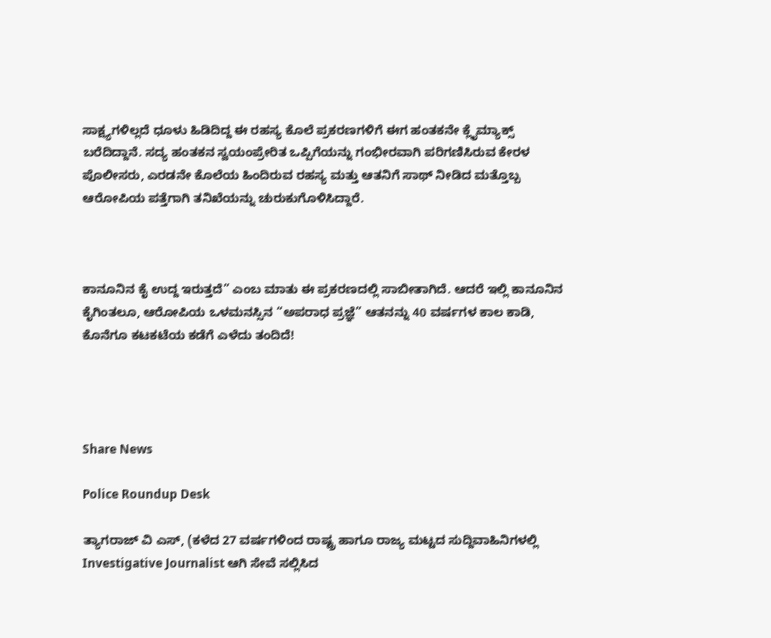ಸಾಕ್ಷ್ಯಗಳಿಲ್ಲದೆ ಧೂಳು ಹಿಡಿದಿದ್ದ ಈ ರಹಸ್ಯ ಕೊಲೆ ಪ್ರಕರಣಗಳಿಗೆ ಈಗ ಹಂತಕನೇ ಕ್ಲೈಮ್ಯಾಕ್ಸ್ ಬರೆದಿದ್ದಾನೆ. ಸದ್ಯ ಹಂತಕನ ಸ್ವಯಂಪ್ರೇರಿತ ಒಪ್ಪಿಗೆಯನ್ನು ಗಂಭೀರವಾಗಿ ಪರಿಗಣಿಸಿರುವ ಕೇರಳ ಪೊಲೀಸರು, ಎರಡನೇ ಕೊಲೆಯ ಹಿಂದಿರುವ ರಹಸ್ಯ ಮತ್ತು ಆತನಿಗೆ ಸಾಥ್ ನೀಡಿದ ಮತ್ತೊಬ್ಬ ಆರೋಪಿಯ ಪತ್ತೆಗಾಗಿ ತನಿಖೆಯನ್ನು ಚುರುಕುಗೊಳಿಸಿದ್ದಾರೆ.



ಕಾನೂನಿನ ಕೈ ಉದ್ದ ಇರುತ್ತದೆ” ಎಂಬ ಮಾತು ಈ ಪ್ರಕರಣದಲ್ಲಿ ಸಾಬೀತಾಗಿದೆ. ಆದರೆ ಇಲ್ಲಿ ಕಾನೂನಿನ ಕೈಗಿಂತಲೂ, ಆರೋಪಿಯ ಒಳಮನಸ್ಸಿನ “ಅಪರಾಧ ಪ್ರಜ್ಞೆ” ಆತನನ್ನು 40 ವರ್ಷಗಳ ಕಾಲ ಕಾಡಿ, ಕೊನೆಗೂ ಕಟಕಟೆಯ ಕಡೆಗೆ ಎಳೆದು ತಂದಿದೆ!




Share News

Police Roundup Desk

ತ್ಯಾಗರಾಜ್ ವಿ ಎಸ್, (ಕಳೆದ 27 ವರ್ಷಗಳಿಂದ ರಾಷ್ಟ್ರ ಹಾಗೂ ರಾಜ್ಯ ಮಟ್ಟದ ಸುದ್ದಿವಾಹಿನಿಗಳಲ್ಲಿ Investigative Journalist ಆಗಿ ಸೇವೆ ಸಲ್ಲಿಸಿದ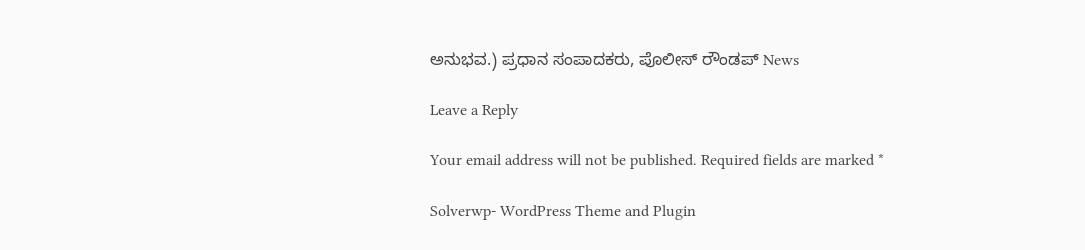ಅನುಭವ.) ಪ್ರಧಾನ ಸಂಪಾದಕರು, ಪೊಲೀಸ್ ರೌಂಡಪ್ News

Leave a Reply

Your email address will not be published. Required fields are marked *

Solverwp- WordPress Theme and Plugin